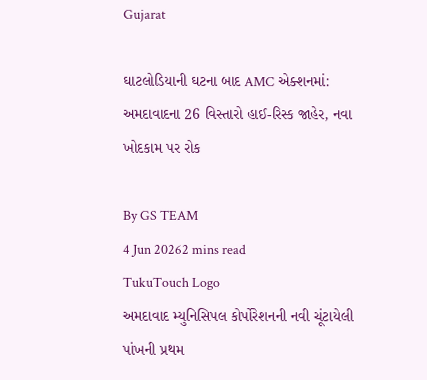Gujarat

ઘાટલોડિયાની ઘટના બાદ AMC એક્શનમાં: અમદાવાદના 26 વિસ્તારો હાઈ-રિસ્ક જાહેર, નવા ખોદકામ પર રોક

By GS TEAM
4 Jun 20262 mins read
TukuTouch Logo
અમદાવાદ મ્યુનિસિપલ કોર્પોરેશનની નવી ચૂંટાયેલી પાંખની પ્રથમ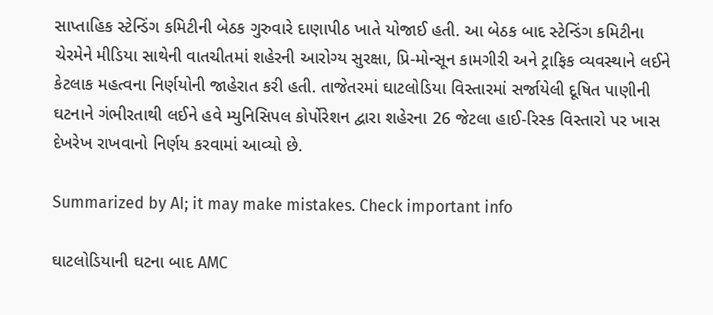સાપ્તાહિક સ્ટેન્ડિંગ કમિટીની બેઠક ગુરુવારે દાણાપીઠ ખાતે યોજાઈ હતી. આ બેઠક બાદ સ્ટેન્ડિંગ કમિટીના ચેરમેને મીડિયા સાથેની વાતચીતમાં શહેરની આરોગ્ય સુરક્ષા, પ્રિ-મોન્સૂન કામગીરી અને ટ્રાફિક વ્યવસ્થાને લઈને કેટલાક મહત્વના નિર્ણયોની જાહેરાત કરી હતી. તાજેતરમાં ઘાટલોડિયા વિસ્તારમાં સર્જાયેલી દૂષિત પાણીની ઘટનાને ગંભીરતાથી લઈને હવે મ્યુનિસિપલ કોર્પોરેશન દ્વારા શહેરના 26 જેટલા હાઈ-રિસ્ક વિસ્તારો પર ખાસ દેખરેખ રાખવાનો નિર્ણય કરવામાં આવ્યો છે.

Summarized by AI; it may make mistakes. Check important info

ઘાટલોડિયાની ઘટના બાદ AMC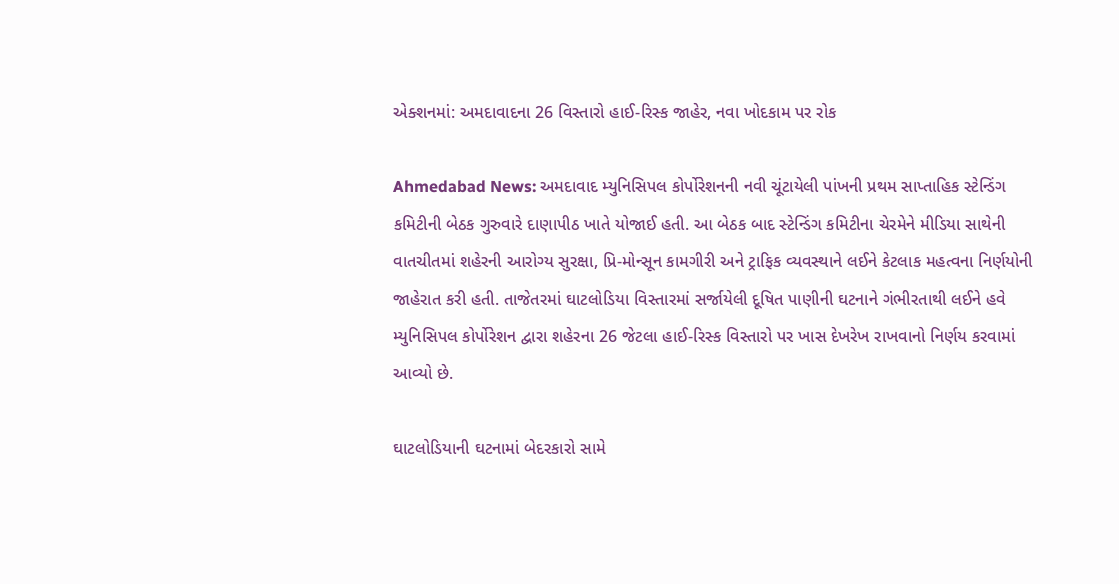એક્શનમાં: અમદાવાદના 26 વિસ્તારો હાઈ-રિસ્ક જાહેર, નવા ખોદકામ પર રોક

Ahmedabad News: અમદાવાદ મ્યુનિસિપલ કોર્પોરેશનની નવી ચૂંટાયેલી પાંખની પ્રથમ સાપ્તાહિક સ્ટેન્ડિંગ કમિટીની બેઠક ગુરુવારે દાણાપીઠ ખાતે યોજાઈ હતી. આ બેઠક બાદ સ્ટેન્ડિંગ કમિટીના ચેરમેને મીડિયા સાથેની વાતચીતમાં શહેરની આરોગ્ય સુરક્ષા, પ્રિ-મોન્સૂન કામગીરી અને ટ્રાફિક વ્યવસ્થાને લઈને કેટલાક મહત્વના નિર્ણયોની જાહેરાત કરી હતી. તાજેતરમાં ઘાટલોડિયા વિસ્તારમાં સર્જાયેલી દૂષિત પાણીની ઘટનાને ગંભીરતાથી લઈને હવે મ્યુનિસિપલ કોર્પોરેશન દ્વારા શહેરના 26 જેટલા હાઈ-રિસ્ક વિસ્તારો પર ખાસ દેખરેખ રાખવાનો નિર્ણય કરવામાં આવ્યો છે.

ઘાટલોડિયાની ઘટનામાં બેદરકારો સામે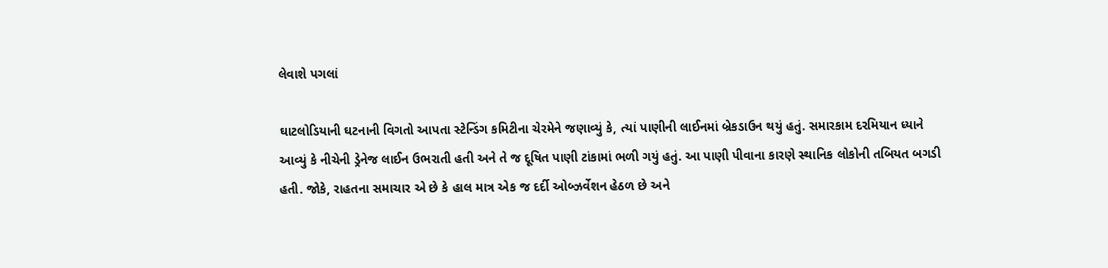લેવાશે પગલાં

ઘાટલોડિયાની ઘટનાની વિગતો આપતા સ્ટેન્ડિંગ કમિટીના ચેરમેને જણાવ્યું કે, ત્યાં પાણીની લાઈનમાં બ્રેકડાઉન થયું હતું. સમારકામ દરમિયાન ધ્યાને આવ્યું કે નીચેની ડ્રેનેજ લાઈન ઉભરાતી હતી અને તે જ દૂષિત પાણી ટાંકામાં ભળી ગયું હતું. આ પાણી પીવાના કારણે સ્થાનિક લોકોની તબિયત બગડી હતી. જોકે, રાહતના સમાચાર એ છે કે હાલ માત્ર એક જ દર્દી ઓબ્ઝર્વેશન હેઠળ છે અને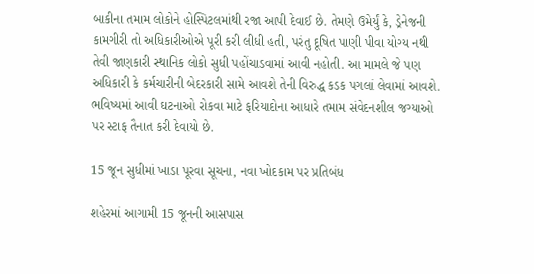બાકીના તમામ લોકોને હોસ્પિટલમાંથી રજા આપી દેવાઈ છે. તેમણે ઉમેર્યું કે, ડ્રેનેજની કામગીરી તો અધિકારીઓએ પૂરી કરી લીધી હતી, પરંતુ દૂષિત પાણી પીવા યોગ્ય નથી તેવી જાણકારી સ્થાનિક લોકો સુધી પહોંચાડવામાં આવી નહોતી. આ મામલે જે પણ અધિકારી કે કર્મચારીની બેદરકારી સામે આવશે તેની વિરુદ્ધ કડક પગલાં લેવામાં આવશે. ભવિષ્યમાં આવી ઘટનાઓ રોકવા માટે ફરિયાદોના આધારે તમામ સંવેદનશીલ જગ્યાઓ પર સ્ટાફ તૈનાત કરી દેવાયો છે.

15 જૂન સુધીમાં ખાડા પૂરવા સૂચના, નવા ખોદકામ પર પ્રતિબંધ

શહેરમાં આગામી 15 જૂનની આસપાસ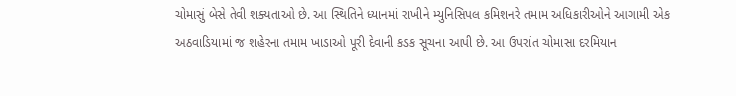ચોમાસું બેસે તેવી શક્યતાઓ છે. આ સ્થિતિને ધ્યાનમાં રાખીને મ્યુનિસિપલ કમિશનરે તમામ અધિકારીઓને આગામી એક અઠવાડિયામાં જ શહેરના તમામ ખાડાઓ પૂરી દેવાની કડક સૂચના આપી છે. આ ઉપરાંત ચોમાસા દરમિયાન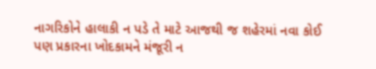નાગરિકોને હાલાકી ન પડે તે માટે આજથી જ શહેરમાં નવા કોઈ પણ પ્રકારના ખોદકામને મંજૂરી ન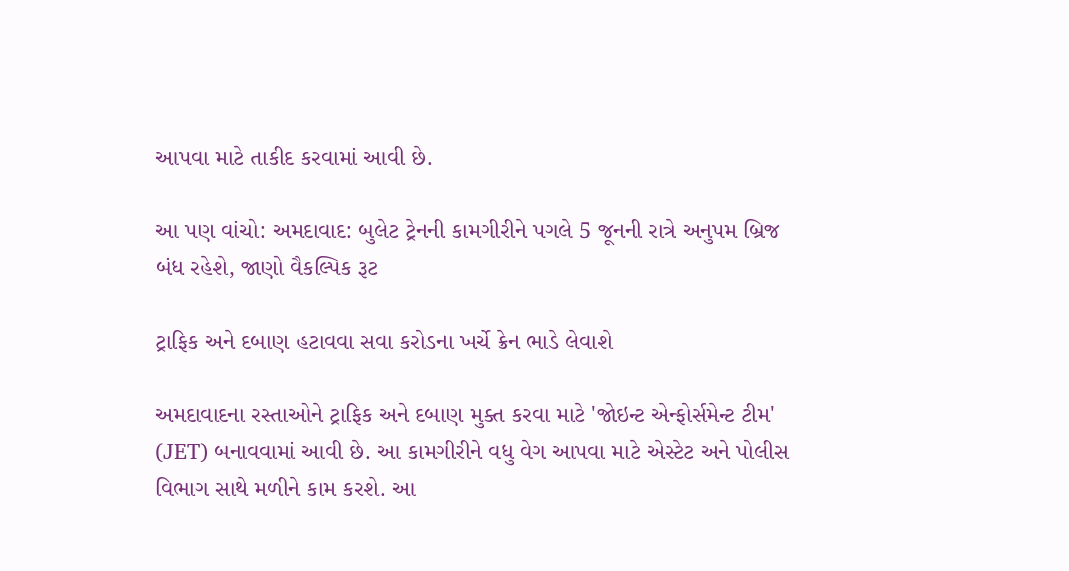આપવા માટે તાકીદ કરવામાં આવી છે.

આ પણ વાંચો: અમદાવાદ: બુલેટ ટ્રેનની કામગીરીને પગલે 5 જૂનની રાત્રે અનુપમ બ્રિજ બંધ રહેશે, જાણો વૈકલ્પિક રૂટ

ટ્રાફિક અને દબાણ હટાવવા સવા કરોડના ખર્ચે ક્રેન ભાડે લેવાશે

અમદાવાદના રસ્તાઓને ટ્રાફિક અને દબાણ મુક્ત કરવા માટે 'જોઇન્ટ એન્ફોર્સમેન્ટ ટીમ' (JET) બનાવવામાં આવી છે. આ કામગીરીને વધુ વેગ આપવા માટે એસ્ટેટ અને પોલીસ વિભાગ સાથે મળીને કામ કરશે. આ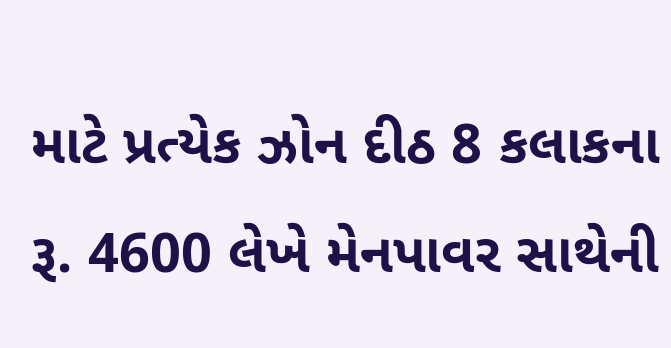માટે પ્રત્યેક ઝોન દીઠ 8 કલાકના રૂ. 4600 લેખે મેનપાવર સાથેની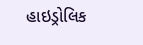હાઇડ્રોલિક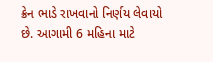ક્રેન ભાડે રાખવાનો નિર્ણય લેવાયો છે. આગામી 6 મહિના માટે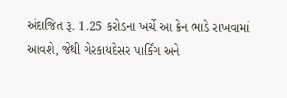અંદાજિત રૂ. 1.25 કરોડના ખર્ચે આ ક્રેન ભાડે રાખવામાં આવશે, જેથી ગેરકાયદેસર પાર્કિંગ અને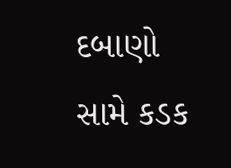દબાણો સામે કડક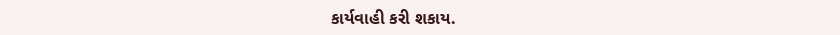કાર્યવાહી કરી શકાય.